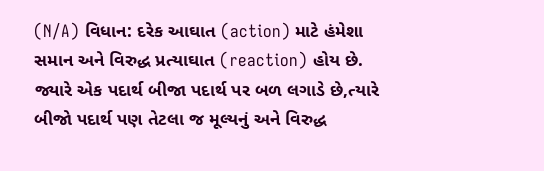(N/A) વિધાન: દરેક આઘાત (action) માટે હંમેશા સમાન અને વિરુદ્ધ પ્રત્યાઘાત (reaction) હોય છે. જ્યારે એક પદાર્થ બીજા પદાર્થ પર બળ લગાડે છે,ત્યારે બીજો પદાર્થ પણ તેટલા જ મૂલ્યનું અને વિરુદ્ધ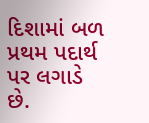દિશામાં બળ પ્રથમ પદાર્થ પર લગાડે છે.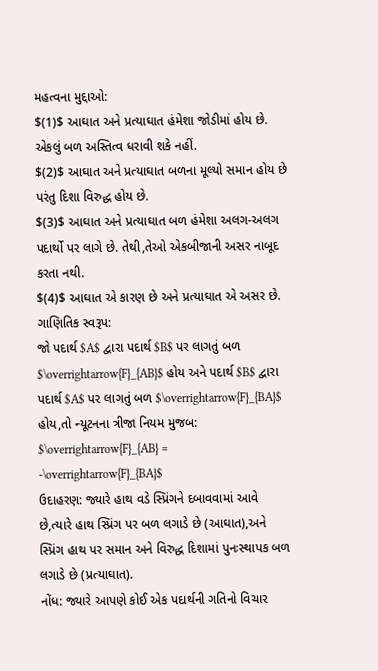મહત્વના મુદ્દાઓ:
$(1)$ આઘાત અને પ્રત્યાઘાત હંમેશા જોડીમાં હોય છે. એકલું બળ અસ્તિત્વ ધરાવી શકે નહીં.
$(2)$ આઘાત અને પ્રત્યાઘાત બળના મૂલ્યો સમાન હોય છે પરંતુ દિશા વિરુદ્ધ હોય છે.
$(3)$ આઘાત અને પ્રત્યાઘાત બળ હંમેશા અલગ-અલગ પદાર્થો પર લાગે છે. તેથી,તેઓ એકબીજાની અસર નાબૂદ કરતા નથી.
$(4)$ આઘાત એ કારણ છે અને પ્રત્યાઘાત એ અસર છે.
ગાણિતિક સ્વરૂપ:
જો પદાર્થ $A$ દ્વારા પદાર્થ $B$ પર લાગતું બળ $\overrightarrow{F}_{AB}$ હોય અને પદાર્થ $B$ દ્વારા પદાર્થ $A$ પર લાગતું બળ $\overrightarrow{F}_{BA}$ હોય,તો ન્યૂટનના ત્રીજા નિયમ મુજબ:
$\overrightarrow{F}_{AB} = -\overrightarrow{F}_{BA}$
ઉદાહરણ: જ્યારે હાથ વડે સ્પ્રિંગને દબાવવામાં આવે છે,ત્યારે હાથ સ્પ્રિંગ પર બળ લગાડે છે (આઘાત),અને સ્પ્રિંગ હાથ પર સમાન અને વિરુદ્ધ દિશામાં પુનઃસ્થાપક બળ લગાડે છે (પ્રત્યાઘાત).
નોંધ: જ્યારે આપણે કોઈ એક પદાર્થની ગતિનો વિચાર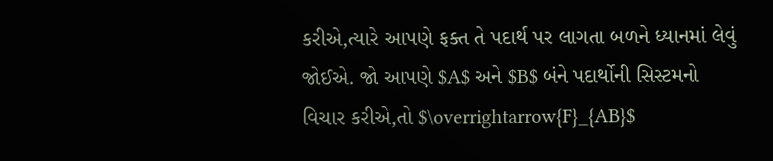કરીએ,ત્યારે આપણે ફક્ત તે પદાર્થ પર લાગતા બળને ધ્યાનમાં લેવું જોઈએ. જો આપણે $A$ અને $B$ બંને પદાર્થોની સિસ્ટમનો વિચાર કરીએ,તો $\overrightarrow{F}_{AB}$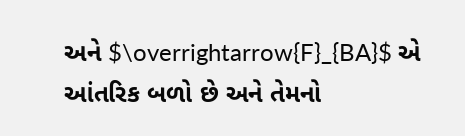અને $\overrightarrow{F}_{BA}$ એ આંતરિક બળો છે અને તેમનો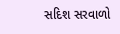સદિશ સરવાળો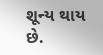શૂન્ય થાય છે.